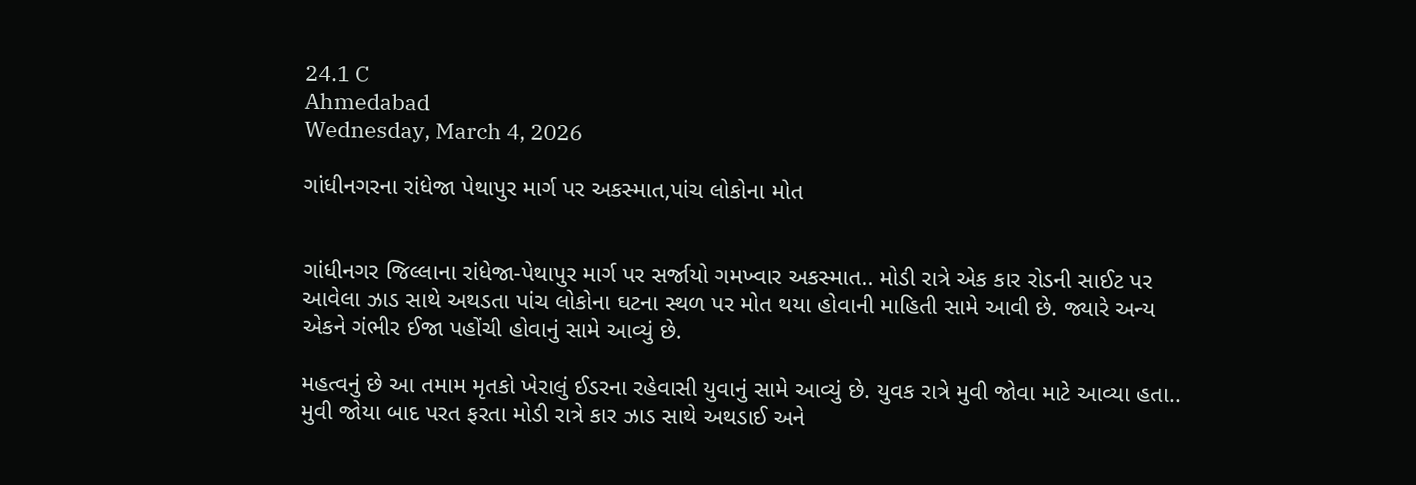24.1 C
Ahmedabad
Wednesday, March 4, 2026

ગાંધીનગરના રાંધેજા પેથાપુર માર્ગ પર અકસ્માત,પાંચ લોકોના મોત


ગાંધીનગર જિલ્લાના રાંધેજા-પેથાપુર માર્ગ પર સર્જાયો ગમખ્વાર અકસ્માત.. મોડી રાત્રે એક કાર રોડની સાઈટ પર આવેલા ઝાડ સાથે અથડતા પાંચ લોકોના ઘટના સ્થળ પર મોત થયા હોવાની માહિતી સામે આવી છે. જ્યારે અન્ય એકને ગંભીર ઈજા પહોંચી હોવાનું સામે આવ્યું છે.

મહત્વનું છે આ તમામ મૃતકો ખેરાલું ઈડરના રહેવાસી યુવાનું સામે આવ્યું છે. યુવક રાત્રે મુવી જોવા માટે આવ્યા હતા.. મુવી જોયા બાદ પરત ફરતા મોડી રાત્રે કાર ઝાડ સાથે અથડાઈ અને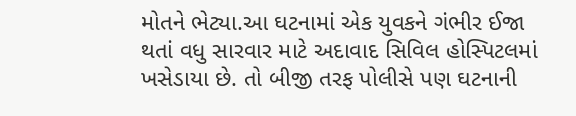મોતને ભેટ્યા.આ ઘટનામાં એક યુવકને ગંભીર ઈજા થતાં વધુ સારવાર માટે અદાવાદ સિવિલ હોસ્પિટલમાં ખસેડાયા છે. તો બીજી તરફ પોલીસે પણ ઘટનાની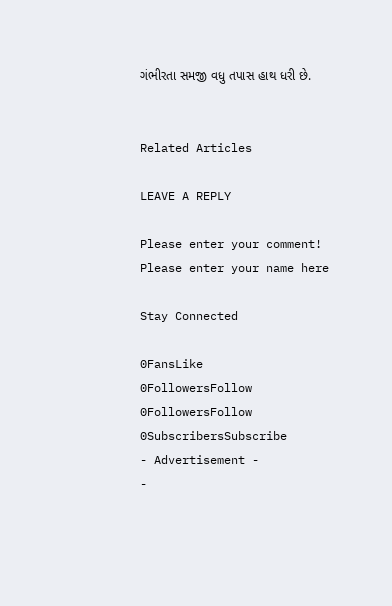ગંભીરતા સમજી વધુ તપાસ હાથ ધરી છે.


Related Articles

LEAVE A REPLY

Please enter your comment!
Please enter your name here

Stay Connected

0FansLike
0FollowersFollow
0FollowersFollow
0SubscribersSubscribe
- Advertisement -
-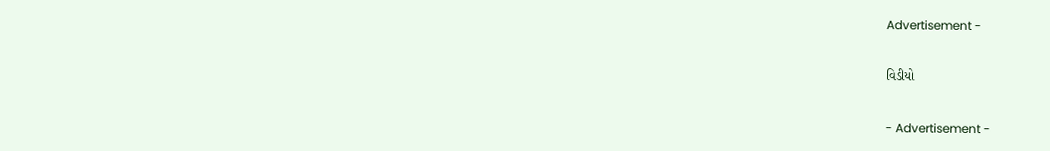Advertisement -

વિડીયો

- Advertisement -